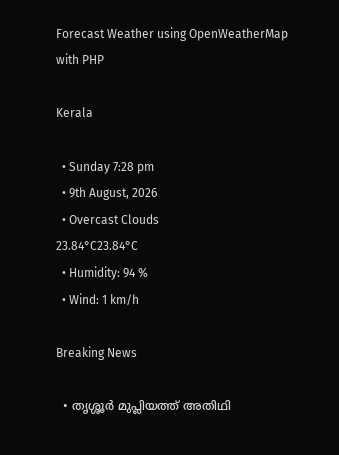Forecast Weather using OpenWeatherMap with PHP

Kerala

  • Sunday 7:28 pm
  • 9th August, 2026
  • Overcast Clouds
23.84°C23.84°C
  • Humidity: 94 %
  • Wind: 1 km/h

Breaking News

  • തൃശ്ശൂർ മുപ്ലിയത്ത് അതിഥി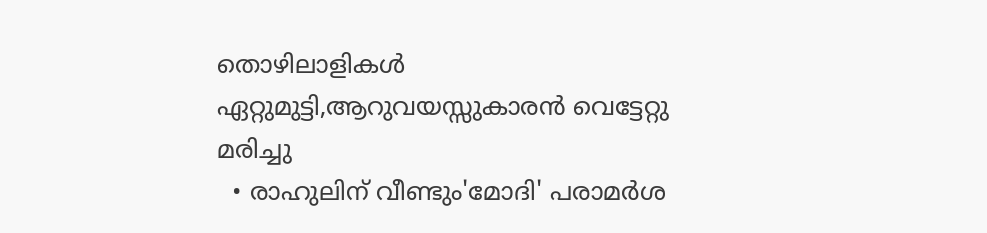തൊഴിലാളികൾ ഏറ്റുമുട്ടി,ആറുവയസ്സുകാരൻ വെട്ടേറ്റു മരിച്ചു
  • രാഹുലിന് വീണ്ടും'മോദി' പരാമര്‍ശ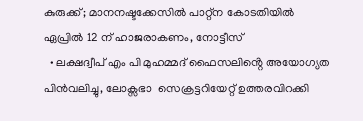കുരുക്ക്; മാനനഷ്ടക്കേസിൽ പാറ്റ്ന കോടതിയിൽ ഏപ്രിൽ 12 ന് ഹാജരാകണം, നോട്ടീസ്
  • ലക്ഷദ്വീപ് എം പി മുഹമ്മദ് ഫൈസലിൻ്റെ അയോഗ്യത പിൻവലിച്ചു, ലോക്സഭാ  സെക്രട്ടറിയേറ്റ് ഉത്തരവിറക്കി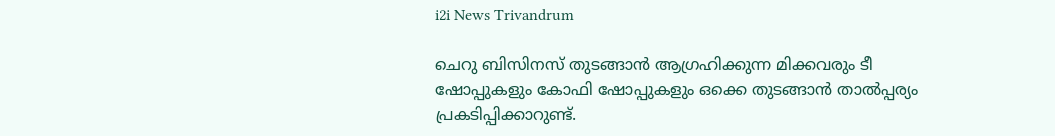i2i News Trivandrum

ചെറു ബിസിനസ് തുടങ്ങാൻ ആഗ്രഹിക്കുന്ന മിക്കവരും ടീ ഷോപ്പുകളും കോഫി ഷോപ്പുകളും ഒക്കെ തുടങ്ങാൻ താൽപ്പര്യം പ്രകടിപ്പിക്കാറുണ്ട്.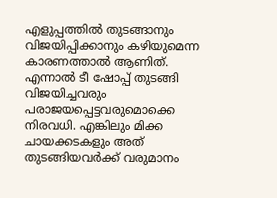എളുപ്പത്തിൽ തുടങ്ങാനും വിജയിപ്പിക്കാനും കഴിയുമെന്ന കാരണത്താൽ ആണിത്. എന്നാൽ ടീ ഷോപ്പ് തുടങ്ങി വിജയിച്ചവരും പരാജയപ്പെട്ടവരുമൊക്കെ നിരവധി. എങ്കിലും മിക്ക ചായക്കടകളും അത് തുടങ്ങിയവര്‍ക്ക് വരുമാനം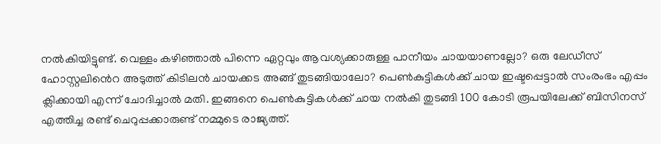നൽകിയിട്ടുണ്ട്. വെള്ളം കഴിഞ്ഞാൽ പിന്നെ ഏറ്റവും ആവശ്യക്കാരുള്ള പാനീയം ചായയാണല്ലോ? ഒരു ലേഡീസ് ഹോസ്റ്റലിൻെറ അടുത്ത് കിടിലൻ ചായക്കട അങ്ങ് തുടങ്ങിയാലോ? പെൺകുട്ടികൾക്ക് ചായ ഇഷ്ടപ്പെട്ടാൽ സംരംഭം എപ്പം ക്ലിക്കായി എന്ന് ചോദിച്ചാൽ മതി. ഇങ്ങനെ പെൺകുട്ടികൾക്ക് ചായ നൽകി തുടങ്ങി 100 കോടി രൂപയിലേക്ക് ബിസിനസ് എത്തിച്ച രണ്ട് ചെറുപ്പക്കാരുണ്ട് നമ്മുടെ രാജ്യത്ത്.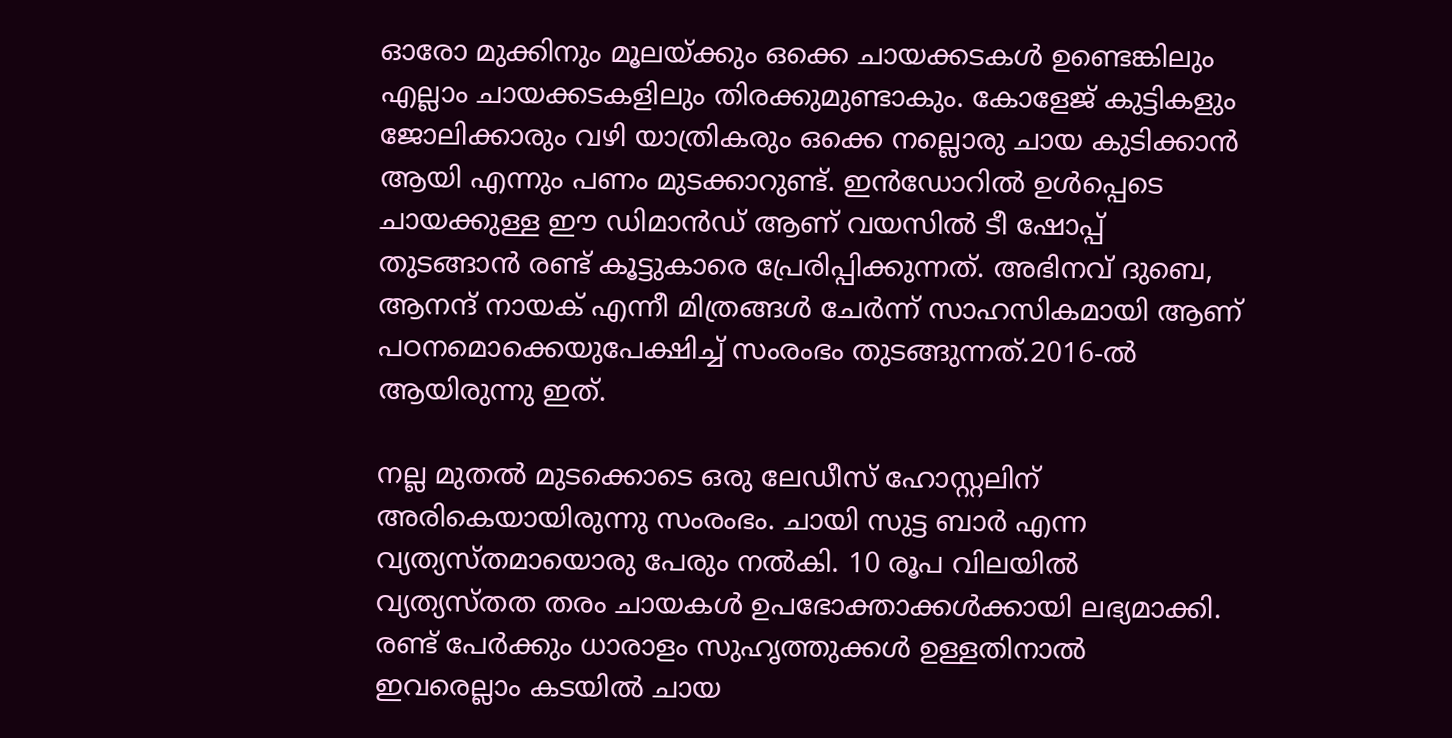ഓരോ മുക്കിനും മൂലയ്ക്കും ഒക്കെ ചായക്കടകൾ ഉണ്ടെങ്കിലും എല്ലാം ചായക്കടകളിലും തിരക്കുമുണ്ടാകും. കോളേജ് കുട്ടികളും ജോലിക്കാരും വഴി യാത്രികരും ഒക്കെ നല്ലൊരു ചായ കുടിക്കാൻ ആയി എന്നും പണം മുടക്കാറുണ്ട്. ഇൻഡോറിൽ ഉൾപ്പെടെ ചായക്കുള്ള ഈ ഡിമാൻഡ് ആണ് വയസിൽ ടീ ഷോപ്പ് തുടങ്ങാൻ രണ്ട് കൂട്ടുകാരെ പ്രേരിപ്പിക്കുന്നത്. അഭിനവ് ദുബെ, ആനന്ദ് നായക് എന്നീ മിത്രങ്ങൾ ചേര്‍ന്ന് സാഹസികമായി ആണ് പഠനമൊക്കെയുപേക്ഷിച്ച് സംരംഭം തുടങ്ങുന്നത്.2016-ൽ ആയിരുന്നു ഇത്.

നല്ല മുതൽ മുടക്കൊടെ ഒരു ലേഡീസ് ഹോസ്റ്റലിന് അരികെയായിരുന്നു സംരംഭം. ചായി സുട്ട ബാര്‍ എന്ന വ്യത്യസ്തമായൊരു പേരും നൽകി. 10 രൂപ വിലയിൽ വ്യത്യസ്തത തരം ചായകൾ ഉപഭോക്താക്കൾക്കായി ലഭ്യമാക്കി. രണ്ട് പേര്‍ക്കും ധാരാളം സുഹൃത്തുക്കൾ ഉള്ളതിനാൽ ഇവരെല്ലാം കടയിൽ ചായ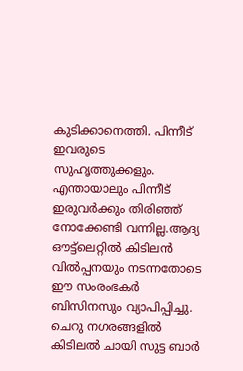കുടിക്കാനെത്തി. പിന്നീട് ഇവരുടെ സുഹൃത്തുക്കളും. എന്തായാലും പിന്നീട് ഇരുവര്‍ക്കും തിരിഞ്ഞ് നോക്കേണ്ടി വന്നില്ല.ആദ്യ ഔട്ട്ലെറ്റിൽ കിടിലൻ വിൽപ്പനയും നടന്നതോടെ ഈ സംരംഭകര്‍ ബിസിനസും വ്യാപിപ്പിച്ചു. ചെറു നഗരങ്ങളിൽ കിടിലൽ ചായി സുട്ട ബാര്‍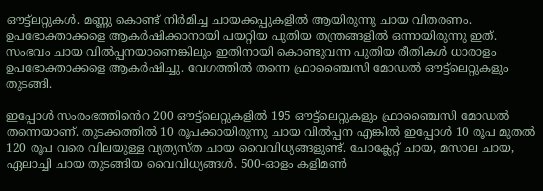ഔട്ട്ലറ്റുകൾ. മണ്ണു കൊണ്ട് നിര്‍മിച്ച ചായക്കപ്പുകളിൽ ആയിരുന്നു ചായ വിതരണം. ഉപഭോക്താക്കളെ ആകര്‍ഷിക്കാനായി പയറ്റിയ പുതിയ തന്ത്രങ്ങളിൽ ഒന്നായിരുന്നു ഇത്. സംഭവം ചായ വിൽപ്പനയാണെങ്കിലും ഇതിനായി കൊണ്ടുവന്ന പുതിയ രീതികൾ ധാരാളം ഉപഭോക്താക്കളെ ആകര്‍ഷിച്ചു. വേഗത്തിൽ തന്നെ ഫ്രാഞ്ചൈസി മോഡൽ ഔട്ട്ലെറ്റുകളും തുടങ്ങി.

ഇപ്പോൾ സംരംഭത്തിൻെറ 200 ഔട്ട്ലെറ്റുകളിൽ 195 ഔട്ട്ലെറ്റുകളും ഫ്രാഞ്ചൈസി മോഡൽ തന്നെയാണ്. തുടക്കത്തിൽ 10 രൂപക്കായിരുന്നു ചായ വിൽപ്പന എങ്കിൽ ഇപ്പോൾ 10 രൂപ മുതൽ 120 രൂപ വരെ വിലയുള്ള വ്യത്യസ്ത ചായ വൈവിധ്യങ്ങളുണ്ട്. ചോക്ലേറ്റ് ചായ, മസാല ചായ, ഏലാച്ചി ചായ തുടങ്ങിയ വൈവിധ്യങ്ങൾ. 500-ഓളം കളിമൺ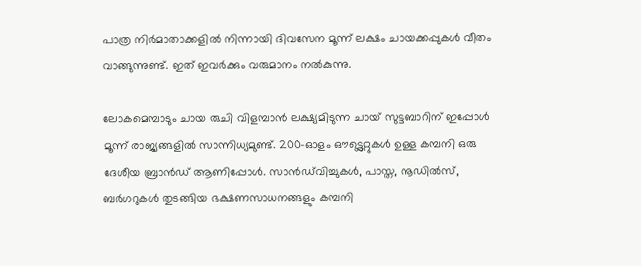പാത്ര നിര്‍മാതാക്കളിൽ നിന്നായി ദിവസേന മൂന്ന് ലക്ഷം ചായക്കപ്പുകൾ വീതം വാങ്ങുന്നുണ്ട്. ഇത് ഇവര്‍ക്കും വരുമാനം നൽകുന്നു.

ലോകമെമ്പാടും ചായ രുചി വിളമ്പാൻ ലക്ഷ്യമിടുന്ന ചായ് സുട്ടബാറിന് ഇപ്പോൾ മൂന്ന് രാജ്യങ്ങളിൽ സാന്നിധ്യമുണ്ട്. 200-ഓളം ഔട്ട്ലെറ്റുകൾ ഉള്ള കമ്പനി ഒരു ദേശീയ ബ്രാൻഡ് ആണിപ്പോൾ. സാൻഡ്‌വിച്ചുകൾ, പാസ്ത, നൂഡിൽസ്, ബർഗറുകൾ തുടങ്ങിയ ഭക്ഷണസാധനങ്ങളും കമ്പനി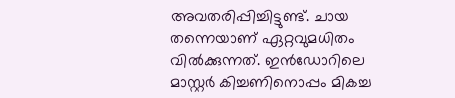അവതരിപ്പിച്ചിട്ടുണ്ട്. ചായ തന്നെയാണ് ഏറ്റവുമധിതം വിൽക്കുന്നത്. ഇൻഡോറിലെ മാസ്റ്റർ കിച്ചണിനൊപ്പം മികച്ച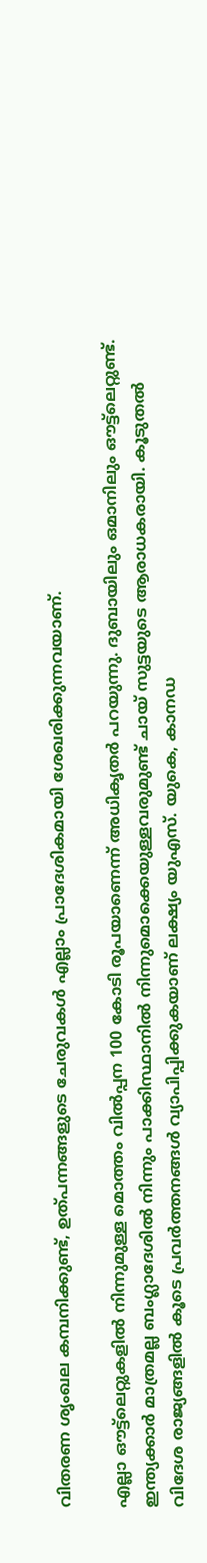വിതരണ ശൃംഖല കമ്പനിക്കുണ്ട്, ഉത്പന്നങ്ങളുടെ ചേരുവകൾ എല്ലാം പ്രാദേശികമായി ശേഖരിക്കുന്നവയാണ്.

എല്ലാ ഔട്ട്‌ലെറ്റുകളിൽ നിന്നുമുള്ള മൊത്തം വിൽപ്പന 100 കോടി രൂപയാണെന്ന് അധികൃതര്‍ പറയുന്നു. ദുബായിലും ഒമാനിലും ഔട്ട്ലെറ്റുണ്ട്. ഇന്ത്യക്കാര്‍ മാത്രമല്ല ബംഗ്ലാദേശിൽ നിന്നും പാക്കിസ്ഥാനിൽ നിന്നുമൊക്കെയുള്ളവരുമുണ്ട് ചായ് സുട്ടയുടെ ആരാധകരായി. കൂടുതൽ വിദേശ രാജ്യങ്ങളിൽ കൂടെ പ്രവര്‍ത്തനങ്ങൾ വ്യാപിപ്പിക്കുകയാണ് ലക്ഷ്യം യുഎസ്. യുകെ, കാനഡ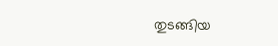തുടങ്ങിയ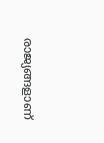രാജ്യങ്ങളാണ്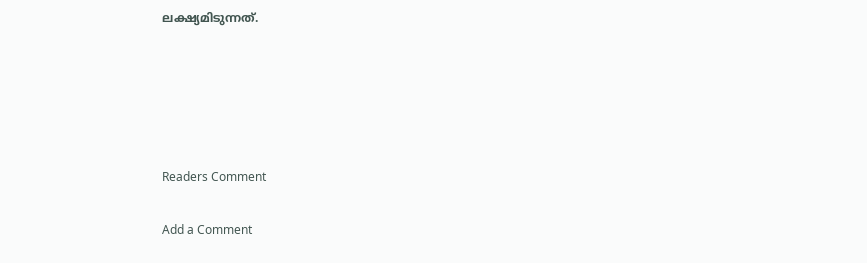ലക്ഷ്യമിടുന്നത്.





Readers Comment

Add a Comment